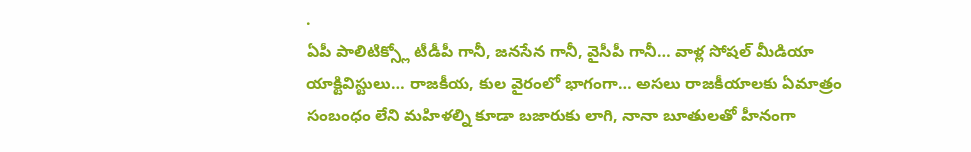.
ఏపీ పాలిటిక్స్లో టీడీపీ గానీ, జనసేన గానీ, వైసీపీ గానీ… వాళ్ల సోషల్ మీడియా యాక్టివిస్టులు… రాజకీయ, కుల వైరంలో భాగంగా… అసలు రాజకీయాలకు ఏమాత్రం సంబంధం లేని మహిళల్ని కూడా బజారుకు లాగి, నానా బూతులతో హీనంగా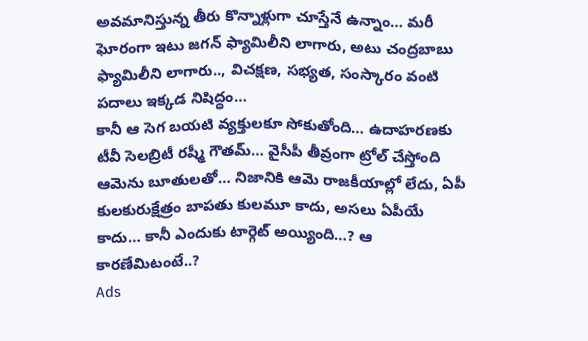అవమానిస్తున్న తీరు కొన్నాళ్లుగా చూస్తేనే ఉన్నాం… మరీ ఘోరంగా ఇటు జగన్ ఫ్యామిలీని లాగారు, అటు చంద్రబాబు ఫ్యామిలీని లాగారు.., విచక్షణ, సభ్యత, సంస్కారం వంటి పదాలు ఇక్కడ నిషిద్ధం…
కానీ ఆ సెగ బయటి వ్యక్తులకూ సోకుతోంది… ఉదాహరణకు టీవీ సెలబ్రిటీ రష్మీ గౌతమ్… వైసీపీ తీవ్రంగా ట్రోల్ చేస్తోంది ఆమెను బూతులతో… నిజానికి ఆమె రాజకీయాల్లో లేదు, ఏపీ కులకురుక్షేత్రం బాపతు కులమూ కాదు, అసలు ఏపీయే కాదు… కానీ ఎందుకు టార్గెట్ అయ్యింది…? ఆ కారణేమిటంటే..?
Ads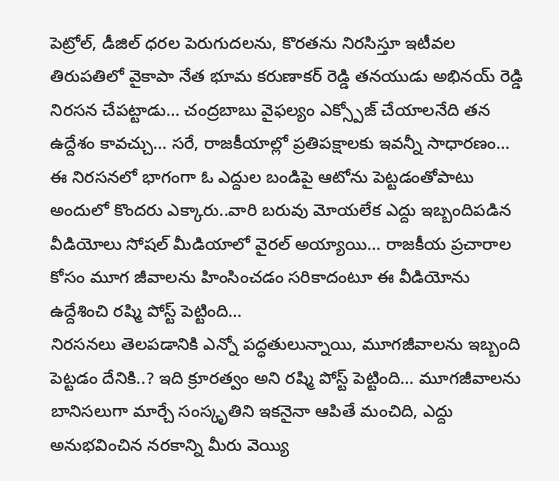పెట్రోల్, డీజిల్ ధరల పెరుగుదలను, కొరతను నిరసిస్తూ ఇటీవల తిరుపతిలో వైకాపా నేత భూమ కరుణాకర్ రెడ్డి తనయుడు అభినయ్ రెడ్డి నిరసన చేపట్టాడు… చంద్రబాబు వైఫల్యం ఎక్స్పోజ్ చేయాలనేది తన ఉద్దేశం కావచ్చు… సరే, రాజకీయాల్లో ప్రతిపక్షాలకు ఇవన్నీ సాధారణం…
ఈ నిరసనలో భాగంగా ఓ ఎద్దుల బండిపై ఆటోను పెట్టడంతోపాటు అందులో కొందరు ఎక్కారు..వారి బరువు మోయలేక ఎద్దు ఇబ్బందిపడిన వీడియోలు సోషల్ మీడియాలో వైరల్ అయ్యాయి… రాజకీయ ప్రచారాల కోసం మూగ జీవాలను హింసించడం సరికాదంటూ ఈ వీడియోను ఉద్దేశించి రష్మి పోస్ట్ పెట్టింది…
నిరసనలు తెలపడానికి ఎన్నో పద్ధతులున్నాయి, మూగజీవాలను ఇబ్బంది పెట్టడం దేనికి..? ఇది క్రూరత్వం అని రష్మి పోస్ట్ పెట్టింది… మూగజీవాలను బానిసలుగా మార్చే సంస్కృతిని ఇకనైనా ఆపితే మంచిది, ఎద్దు అనుభవించిన నరకాన్ని మీరు వెయ్యి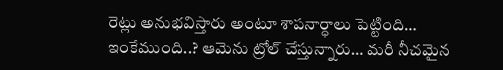రెట్లు అనుభవిస్తారు అంటూ శాపనార్ధాలు పెట్టింది…
ఇంకేముంది..? ఆమెను ట్రోల్ చేస్తున్నారు… మరీ నీచమైన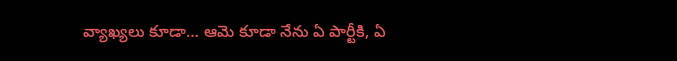వ్యాఖ్యలు కూడా… ఆమె కూడా నేను ఏ పార్టీకి, ఏ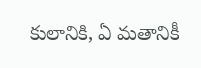కులానికి, ఏ మతానికీ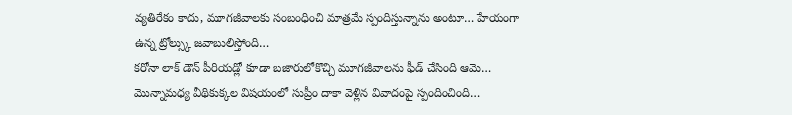వ్యతిరేకం కాదు, మూగజీవాలకు సంబంధించి మాత్రమే స్పందిస్తున్నాను అంటూ… హేయంగా ఉన్న ట్రోల్స్కు జవాబులిస్తోంది…
కరోనా లాక్ డౌన్ పీరియడ్లో కూడా బజారులోకొచ్చి మూగజీవాలను ఫీడ్ చేసింది ఆమె… మొన్నామధ్య వీథికుక్కల విషయంలో సుప్రీం దాకా వెళ్లిన వివాదంపై స్పందించింది…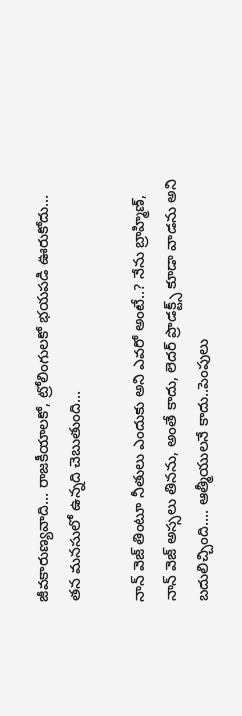జీవకారుణ్యవాది… రాజకీయాలకో, ట్రోలింగులకో భయపడి ఊరుకోదు… తన మనసులో ఉన్నది చెబుతుంది…

నాన్ వెజ్ తింటూ నీతులు ఎందుకు అని ఎవరో అంటే..? నేను బ్రాహ్మిణ్, నాన్ వెజ్ అస్సలు తినను, అంతే కాదు, లెదర్ ప్రొడక్ట్స్ కూడా వాడను అని బదులిచ్చింది…. ఆత్మీయులనే కాదు..పెంపులు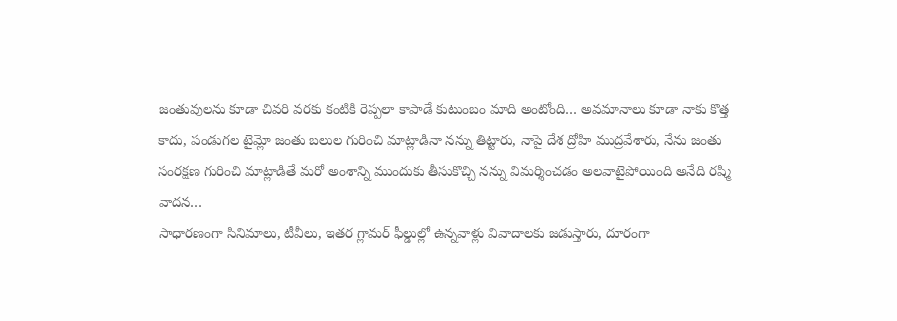జంతువులను కూడా చివరి వరకు కంటికి రెప్పలా కాపాడే కుటుంబం మాది అంటోంది… అవమానాలు కూడా నాకు కొత్త కాదు, పండుగల టైమ్లో జంతు బలుల గురించి మాట్లాడినా నన్ను తిట్టారు, నాపై దేశ ద్రోహి ముద్రవేశారు, నేను జంతు సంరక్షణ గురించి మాట్లాడితే మరో అంశాన్ని ముందుకు తీసుకొచ్చి నన్ను విమర్శించడం అలవాటైపోయింది అనేది రష్మి వాదన…
సాధారణంగా సినిమాలు, టీవీలు, ఇతర గ్లామర్ ఫీల్డుల్లో ఉన్నవాళ్లు వివాదాలకు జడుస్తారు, దూరంగా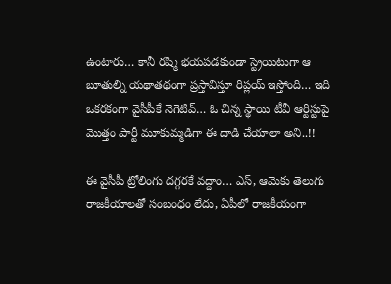ఉంటారు… కానీ రష్మి భయపడకుండా స్ట్రెయిటుగా ఆ బూతుల్ని యథాతథంగా ప్రస్తావిస్తూ రిప్లయ్ ఇస్తోంది… ఇది ఒకరకంగా వైసీపీకే నెగెటివ్… ఓ చిన్న స్థాయి టీవీ ఆర్టిస్టుపై మొత్తం పార్టీ మూకుమ్మడిగా ఈ దాడి చేయాలా అని..!!

ఈ వైసీపీ ట్రోలింగు దగ్గరకే వద్దాం… ఎస్, ఆమెకు తెలుగు రాజకీయాలతో సంబంధం లేదు, ఏపీలో రాజకీయంగా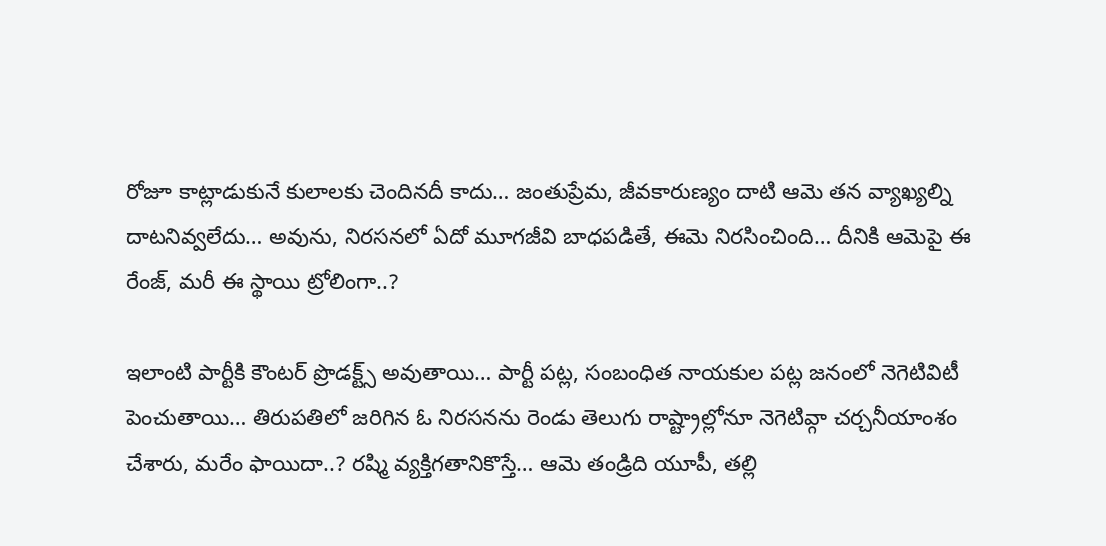రోజూ కాట్లాడుకునే కులాలకు చెందినదీ కాదు… జంతుప్రేమ, జీవకారుణ్యం దాటి ఆమె తన వ్యాఖ్యల్ని దాటనివ్వలేదు… అవును, నిరసనలో ఏదో మూగజీవి బాధపడితే, ఈమె నిరసించింది… దీనికి ఆమెపై ఈ రేంజ్, మరీ ఈ స్థాయి ట్రోలింగా..?

ఇలాంటి పార్టీకి కౌంటర్ ప్రొడక్ట్స్ అవుతాయి… పార్టీ పట్ల, సంబంధిత నాయకుల పట్ల జనంలో నెగెటివిటీ పెంచుతాయి… తిరుపతిలో జరిగిన ఓ నిరసనను రెండు తెలుగు రాష్ట్రాల్లోనూ నెగెటివ్గా చర్చనీయాంశం చేశారు, మరేం ఫాయిదా..? రష్మి వ్యక్తిగతానికొస్తే… ఆమె తండ్రిది యూపీ, తల్లి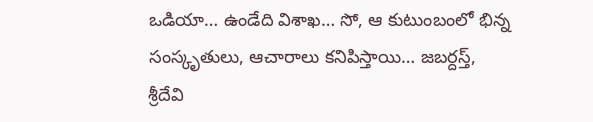ఒడియా… ఉండేది విశాఖ… సో, ఆ కుటుంబంలో భిన్న సంస్కృతులు, ఆచారాలు కనిపిస్తాయి… జబర్దస్త్, శ్రీదేవి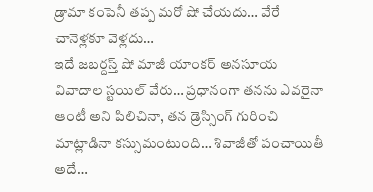డ్రామా కంపెనీ తప్ప మరో షో చేయదు… వేరే చానెళ్లకూ వెళ్లదు…
ఇదే జబర్దస్త్ షో మాజీ యాంకర్ అనసూయ వివాదాల స్టయిల్ వేరు… ప్రధానంగా తనను ఎవరైనా ఆంటీ అని పిలిచినా, తన డ్రెస్సింగ్ గురించి మాట్లాడినా కస్సుమంటుంది… శివాజీతో పంచాయితీ అదే…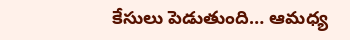కేసులు పెడుతుంది… ఆమధ్య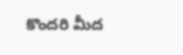కొందరి మీద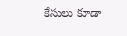కేసులు కూడా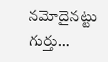నమోదైనట్టు గుర్తు…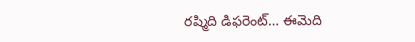రష్మిది డిఫరెంట్… ఈమెది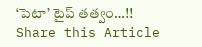‘పెటా’ టైప్ తత్వం…!!
Share this Article